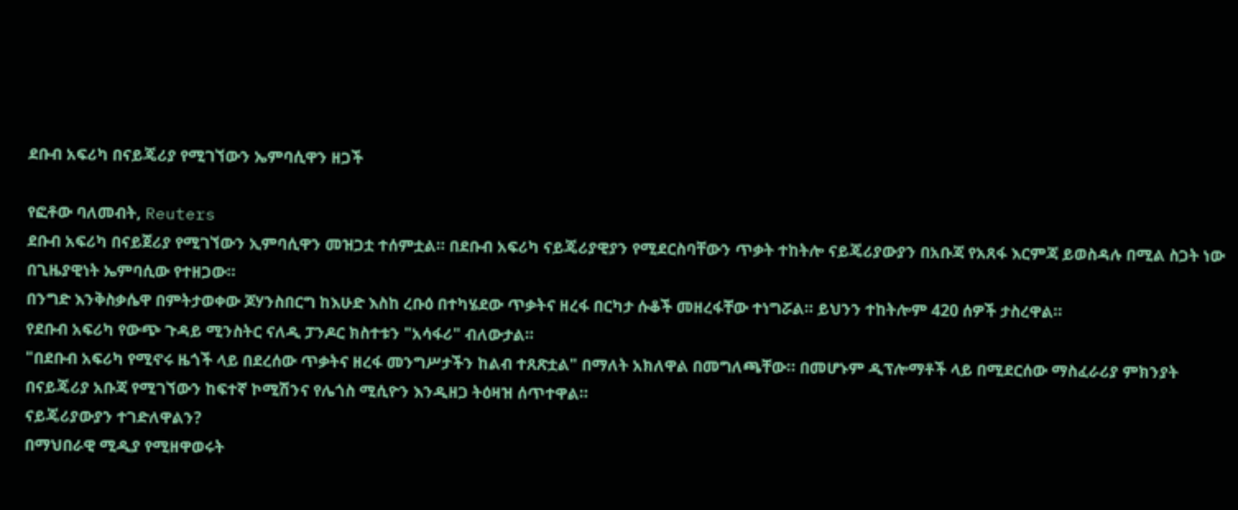ደቡብ አፍሪካ በናይጄሪያ የሚገኘውን ኤምባሲዋን ዘጋች

የፎቶው ባለመብት, Reuters
ደቡብ አፍሪካ በናይጀሪያ የሚገኘውን ኢምባሲዋን መዝጋቷ ተሰምቷል። በደቡብ አፍሪካ ናይጄሪያዊያን የሚደርስባቸውን ጥቃት ተከትሎ ናይጄሪያውያን በአቡጃ የአጸፋ እርምጃ ይወስዳሉ በሚል ስጋት ነው በጊዜያዊነት ኤምባሲው የተዘጋው።
በንግድ እንቅስቃሴዋ በምትታወቀው ጆሃንስበርግ ከእሁድ እስከ ረቡዕ በተካሄደው ጥቃትና ዘረፋ በርካታ ሱቆች መዘረፋቸው ተነግሯል። ይህንን ተከትሎም 420 ሰዎች ታስረዋል።
የደቡብ አፍሪካ የውጭ ጉዳይ ሚንስትር ናለዲ ፓንዶር ክስተቱን "አሳፋሪ" ብለውታል።
"በደቡብ አፍሪካ የሚኖሩ ዜጎች ላይ በደረሰው ጥቃትና ዘረፋ መንግሥታችን ከልብ ተጸጽቷል" በማለት አክለዋል በመግለጫቸው። በመሆኑም ዲፕሎማቶች ላይ በሚደርሰው ማስፈራሪያ ምክንያት በናይጄሪያ አቡጃ የሚገኘውን ከፍተኛ ኮሚሽንና የሌጎስ ሚሲዮን እንዲዘጋ ትዕዛዝ ሰጥተዋል።
ናይጄሪያውያን ተገድለዋልን?
በማህበራዊ ሚዲያ የሚዘዋወሩት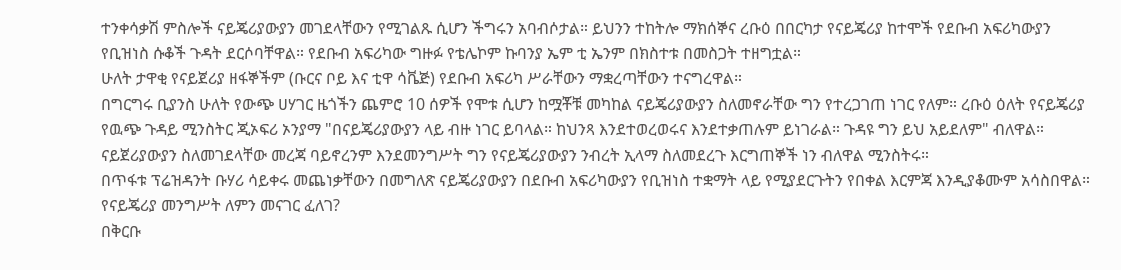ተንቀሳቃሽ ምስሎች ናይጄሪያውያን መገደላቸውን የሚገልጹ ሲሆን ችግሩን አባብሶታል። ይህንን ተከትሎ ማክሰኞና ረቡዕ በበርካታ የናይጄሪያ ከተሞች የደቡብ አፍሪካውያን የቢዝነስ ሱቆች ጉዳት ደርሶባቸዋል። የደቡብ አፍሪካው ግዙፉ የቴሌኮም ኩባንያ ኤም ቲ ኤንም በክስተቱ በመስጋት ተዘግቷል።
ሁለት ታዋቂ የናይጀሪያ ዘፋኞችም (ቡርና ቦይ እና ቲዋ ሳቬጅ) የደቡብ አፍሪካ ሥራቸውን ማቋረጣቸውን ተናግረዋል።
በግርግሩ ቢያንስ ሁለት የውጭ ሀሃገር ዜጎችን ጨምሮ 10 ሰዎች የሞቱ ሲሆን ከሟቾቹ መካከል ናይጄሪያውያን ስለመኖራቸው ግን የተረጋገጠ ነገር የለም። ረቡዕ ዕለት የናይጄሪያ የዉጭ ጉዳይ ሚንስትር ጂኦፍሪ ኦንያማ "በናይጄሪያውያን ላይ ብዙ ነገር ይባላል። ከህንጻ እንደተወረወሩና እንደተቃጠሉም ይነገራል። ጉዳዩ ግን ይህ አይደለም" ብለዋል።
ናይጀሪያውያን ስለመገደላቸው መረጃ ባይኖረንም እንደመንግሥት ግን የናይጄሪያውያን ንብረት ኢላማ ስለመደረጉ እርግጠኞች ነን ብለዋል ሚንስትሩ።
በጥፋቱ ፕሬዝዳንት ቡሃሪ ሳይቀሩ መጨነቃቸውን በመግለጽ ናይጄሪያውያን በደቡብ አፍሪካውያን የቢዝነስ ተቋማት ላይ የሚያደርጉትን የበቀል እርምጃ እንዲያቆሙም አሳስበዋል።
የናይጄሪያ መንግሥት ለምን መናገር ፈለገ?
በቅርቡ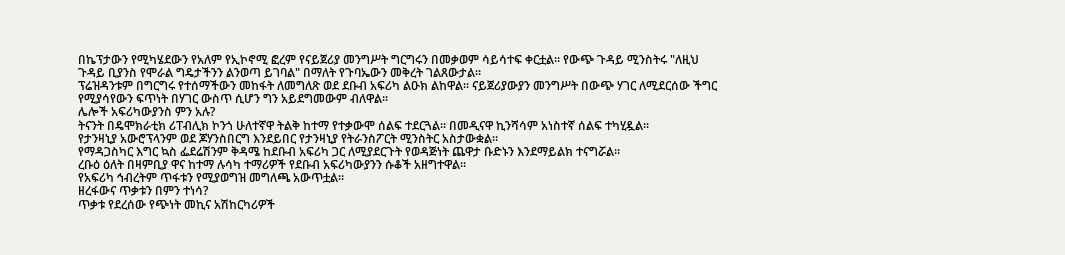በኬፕታውን የሚካሄደውን የአለም የኢኮኖሚ ፎረም የናይጀሪያ መንግሥት ግርግሩን በመቃወም ሳይሳተፍ ቀርቷል። የውጭ ጉዳይ ሚንስትሩ "ለዚህ ጉዳይ ቢያንስ የሞራል ግዴታችንን ልንወጣ ይገባል" በማለት የጉባኤውን መቅረት ገልጸውታል።
ፕሬዝዳንቱም በግርግሩ የተሰማችውን መከፋት ለመግለጽ ወደ ደቡብ አፍሪካ ልዑክ ልከዋል። ናይጀሪያውያን መንግሥት በውጭ ሃገር ለሚደርሰው ችግር የሚያሳየውን ፍጥነት በሃገር ውስጥ ሲሆን ግን አይደግመውም ብለዋል።
ሌሎች አፍሪካውያንስ ምን አሉ?
ትናንት በዴሞክራቲክ ሪፐብሊክ ኮንጎ ሁለተኛዋ ትልቅ ከተማ የተቃውሞ ሰልፍ ተደርጓል። በመዲናዋ ኪንሻሳም አነስተኛ ሰልፍ ተካሂዷል።
የታንዛኒያ አውሮፕላንም ወደ ጆሃንስበርግ እንደይበር የታንዛኒያ የትራንስፖርት ሚንስትር አስታውቋል።
የማዳጋስካር እግር ኳስ ፌደሬሽንም ቅዳሜ ከደቡብ አፍሪካ ጋር ለሚያደርጉት የወዳጅነት ጨዋታ ቡድኑን እንደማይልክ ተናግሯል።
ረቡዕ ዕለት በዛምቢያ ዋና ከተማ ሉሳካ ተማሪዎች የደቡብ አፍሪካውያንን ሱቆች አዘግተዋል።
የአፍሪካ ኅብረትም ጥፋቱን የሚያወግዝ መግለጫ አውጥቷል።
ዘረፋውና ጥቃቱን በምን ተነሳ?
ጥቃቱ የደረሰው የጭነት መኪና አሽከርካሪዎች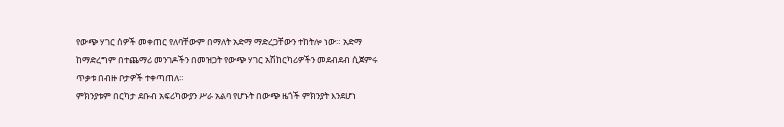የውጭ ሃገር ሰዎች መቀጠር የለባቸውም በማለት አድማ ማድረጋቸውን ተከትሎ ነው። አድማ ከማድረግም በተጨማሪ መንገዶችን በመዝጋት የውጭ ሃገር አሽከርካሪዎችን መደብደብ ሲጀምሩ ጥቃቱ በብዙ ቦታዎች ተቀጣጠለ።
ምክንያቱም በርካታ ደቡብ አፍሪካውያን ሥራ አልባ የሆኑት በውጭ ዜጎች ምክንያት እንደሆነ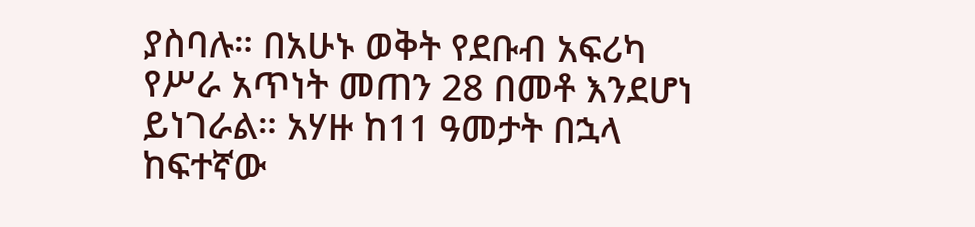ያስባሉ። በአሁኑ ወቅት የደቡብ አፍሪካ የሥራ አጥነት መጠን 28 በመቶ እንደሆነ ይነገራል። አሃዙ ከ11 ዓመታት በኋላ ከፍተኛው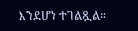እንደሆነ ተገልጿል።